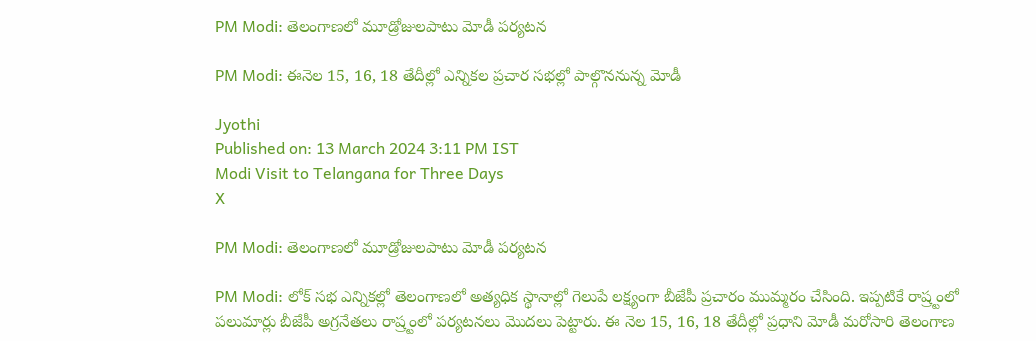PM Modi: తెలంగాణలో మూడ్రోజులపాటు మోడీ పర్యటన

PM Modi: ఈనెల 15, 16, 18 తేదీల్లో ఎన్నికల ప్రచార సభల్లో పాల్గొననున్న మోడీ

Jyothi
Published on: 13 March 2024 3:11 PM IST
Modi Visit to Telangana for Three Days
X

PM Modi: తెలంగాణలో మూడ్రోజులపాటు మోడీ పర్యటన

PM Modi: లోక్ సభ ఎన్నికల్లో తెలంగాణలో అత్యధిక స్థానాల్లో గెలుపే లక్ష్యంగా బీజేపీ ప్రచారం ముమ్మరం చేసింది. ఇప్పటికే రాష్ర్టంలో పలుమార్లు బీజేపీ అగ్రనేతలు రాష్ర్టంలో పర్యటనలు మొదలు పెట్టారు. ఈ నెల 15, 16, 18 తేదీల్లో ప్రధాని మోడీ మరోసారి తెలంగాణ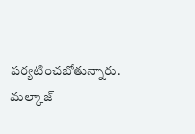పర్యటించబోతున్నారు. మల్కాజ్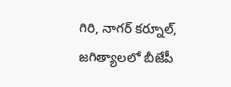గిరి, నాగర్ కర్నూల్, జగిత్యాలలో బీజేపీ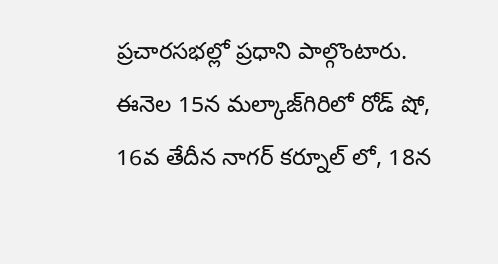ప్రచారసభల్లో ప్రధాని పాల్గొంటారు. ఈనెల 15న మల్కాజ్‌గిరిలో రోడ్‌ షో, 16వ తేదీన నాగర్ కర్నూల్ లో, 18న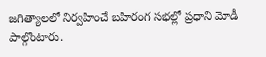జగిత్యాలలో నిర్వహించే బహిరంగ సభల్లో ప్రధాని మోడీ పాల్గొంటారు.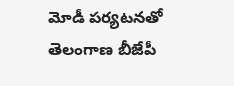మోడీ పర్యటనతో తెలంగాణ బీజేపీ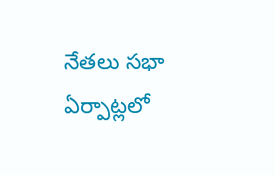నేతలు సభా ఏర్పాట్లలో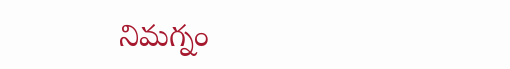నిమగ్నం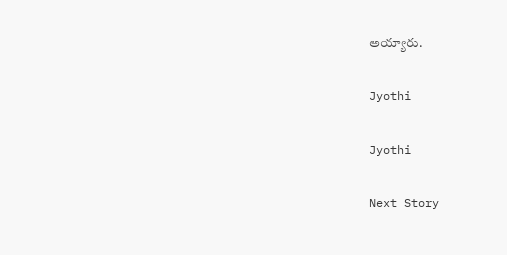అయ్యారు.

Jyothi

Jyothi

Next Story